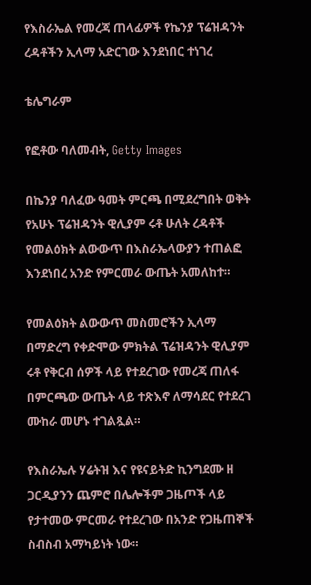የእስራኤል የመረጃ ጠላፊዎች የኬንያ ፕሬዝዳንት ረዳቶችን ኢላማ አድርገው እንደነበር ተነገረ

ቴሌግራም

የፎቶው ባለመብት, Getty Images

በኬንያ ባለፈው ዓመት ምርጫ በሚደረግበት ወቅት የአሁኑ ፕሬዝዳንት ዊሊያም ሩቶ ሁለት ረዳቶች የመልዕክት ልውውጥ በእስራኤላውያን ተጠልፎ እንደነበረ አንድ የምርመራ ውጤት አመለከተ።

የመልዕክት ልውውጥ መስመሮችን ኢላማ በማድረግ የቀድሞው ምክትል ፕሬዝዳንት ዊሊያም ሩቶ የቅርብ ሰዎች ላይ የተደረገው የመረጃ ጠለፋ በምርጫው ውጤት ላይ ተጽእኖ ለማሳደር የተደረገ ሙከራ መሆኑ ተገልጿል።

የእስራኤሉ ሃሬትዝ እና የዩናይትድ ኪንግደሙ ዘ ጋርዲያንን ጨምሮ በሌሎችም ጋዜጦች ላይ የታተመው ምርመራ የተደረገው በአንድ የጋዜጠኞች ስብስብ አማካይነት ነው።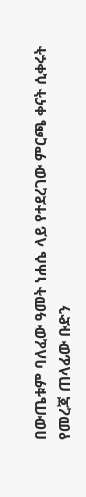በውጤቱም ባለፈው ዓመት ነሐሴ ላይ የተደረገው ምርጫ ቀናት ሲቀሩት የመረጃ ጠላፊው ቡድን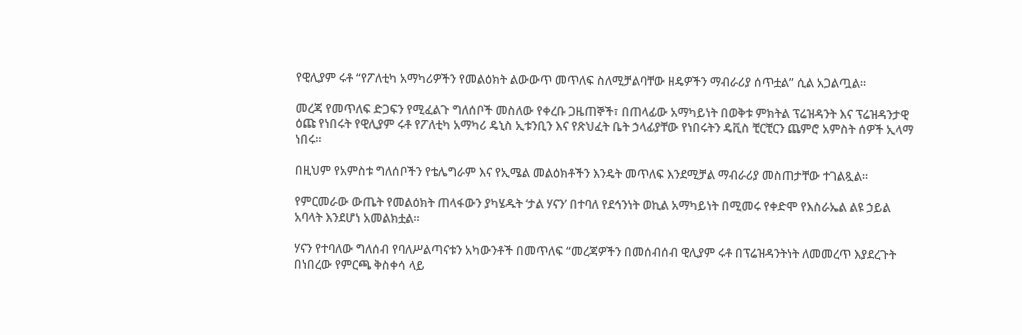የዊሊያም ሩቶ “የፖለቲካ አማካሪዎችን የመልዕክት ልውውጥ መጥለፍ ስለሚቻልባቸው ዘዴዎችን ማብራሪያ ሰጥቷል” ሲል አጋልጧል።

መረጃ የመጥለፍ ድጋፍን የሚፈልጉ ግለሰቦች መስለው የቀረቡ ጋዜጠኞች፣ በጠላፊው አማካይነት በወቅቱ ምክትል ፕሬዝዳንት እና ፕሬዝዳንታዊ ዕጩ የነበሩት የዊሊያም ሩቶ የፖለቲካ አማካሪ ዴኒስ ኢቱንቢን እና የጽህፈት ቤት ኃላፊያቸው የነበሩትን ዴቪስ ቺርቺርን ጨምሮ አምስት ሰዎች ኢላማ ነበሩ።

በዚህም የአምስቱ ግለሰቦችን የቴሌግራም እና የኢሜል መልዕክቶችን እንዴት መጥለፍ እንደሚቻል ማብራሪያ መስጠታቸው ተገልጿል።

የምርመራው ውጤት የመልዕክት ጠላፋውን ያካሄዱት ‘ታል ሃናን’ በተባለ የደኅንነት ወኪል አማካይነት በሚመሩ የቀድሞ የእስራኤል ልዩ ኃይል አባላት እንደሆነ አመልክቷል።

ሃናን የተባለው ግለሰብ የባለሥልጣናቱን አካውንቶች በመጥለፍ “መረጃዎችን በመሰብሰብ ዊሊያም ሩቶ በፕሬዝዳንትነት ለመመረጥ እያደረጉት በነበረው የምርጫ ቅስቀሳ ላይ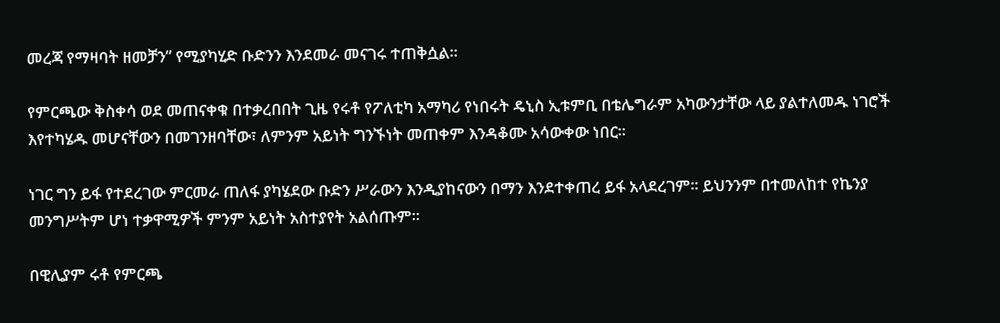መረጃ የማዛባት ዘመቻን” የሚያካሂድ ቡድንን እንደመራ መናገሩ ተጠቅሷል።

የምርጫው ቅስቀሳ ወደ መጠናቀቁ በተቃረበበት ጊዜ የሩቶ የፖለቲካ አማካሪ የነበሩት ዴኒስ ኢቱምቢ በቴሌግራም አካውንታቸው ላይ ያልተለመዱ ነገሮች እየተካሄዱ መሆናቸውን በመገንዘባቸው፣ ለምንም አይነት ግንኙነት መጠቀም እንዳቆሙ አሳውቀው ነበር።

ነገር ግን ይፋ የተደረገው ምርመራ ጠለፋ ያካሄደው ቡድን ሥራውን እንዲያከናውን በማን እንደተቀጠረ ይፋ አላደረገም። ይህንንም በተመለከተ የኬንያ መንግሥትም ሆነ ተቃዋሚዎች ምንም አይነት አስተያየት አልሰጡም።

በዊሊያም ሩቶ የምርጫ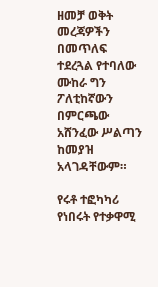ዘመቻ ወቅት መረጃዎችን በመጥለፍ ተደረጓል የተባለው ሙከራ ግን ፖለቲከኛውን በምርጫው አሸንፈው ሥልጣን ከመያዝ አላገዳቸውም።

የሩቶ ተፎካካሪ የነበሩት የተቃዋሚ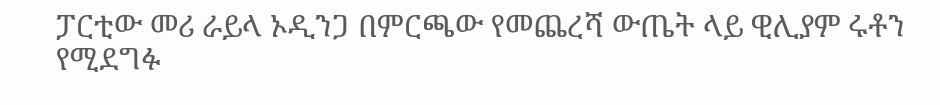ፓርቲው መሪ ራይላ ኦዲንጋ በምርጫው የመጨረሻ ውጤት ላይ ዊሊያም ሩቶን የሚደግፉ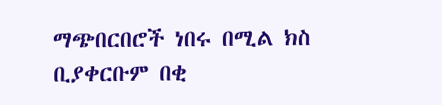ማጭበርበሮች ነበሩ በሚል ክስ ቢያቀርቡም በቂ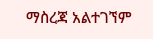ማስረጃ አልተገኘም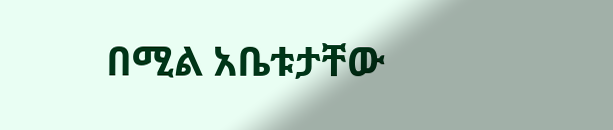በሚል አቤቱታቸው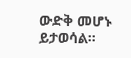ውድቅ መሆኑ ይታወሳል።